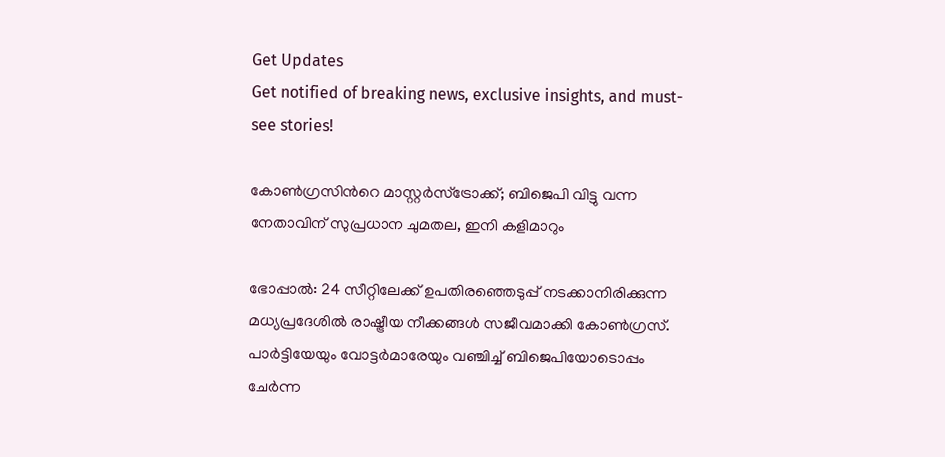Get Updates
Get notified of breaking news, exclusive insights, and must-see stories!

കോണ്‍ഗ്രസിന്‍റെ മാസ്റ്റര്‍സ്ട്രോക്ക്; ബിജെപി വിട്ടു വന്ന നേതാവിന് സുപ്രധാന ചുമതല, ഇനി കളിമാറും

ഭോപ്പാല്‍: 24 സീറ്റിലേക്ക് ഉപതിരഞ്ഞെടുപ്പ് നടക്കാനിരിക്കുന്ന മധ്യപ്രദേശില്‍ രാഷ്ട്രീയ നീക്കങ്ങള്‍ സജീവമാക്കി കോണ്‍ഗ്രസ്. പാര്‍ട്ടിയേയും വോട്ടര്‍മാരേയും വഞ്ചിച്ച് ബിജെപിയോടൊപ്പം ചേര്‍ന്ന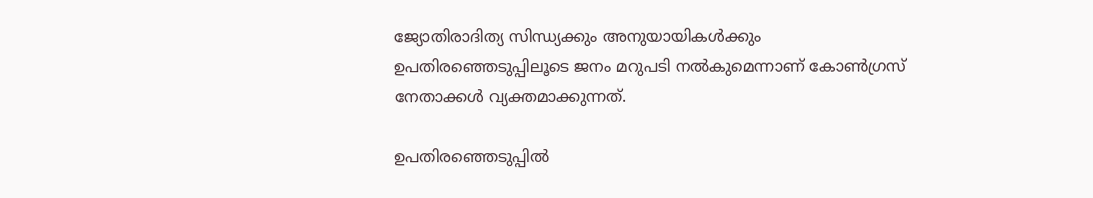ജ്യോതിരാദിത്യ സിന്ധ്യക്കും അനുയായികള്‍ക്കും ഉപതിരഞ്ഞെടുപ്പിലൂടെ ജനം മറുപടി നല്‍കുമെന്നാണ് കോണ്‍ഗ്രസ് നേതാക്കള്‍ വ്യക്തമാക്കുന്നത്.

ഉപതിരഞ്ഞെടുപ്പില്‍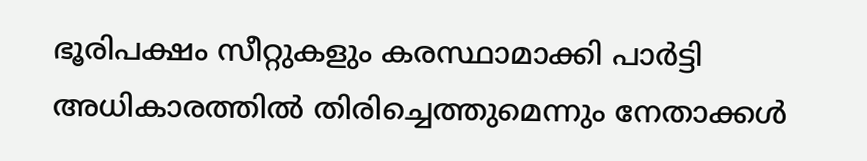ഭൂരിപക്ഷം സീറ്റുകളും കരസ്ഥാമാക്കി പാര്‍ട്ടി അധികാരത്തില്‍ തിരിച്ചെത്തുമെന്നും നേതാക്കള്‍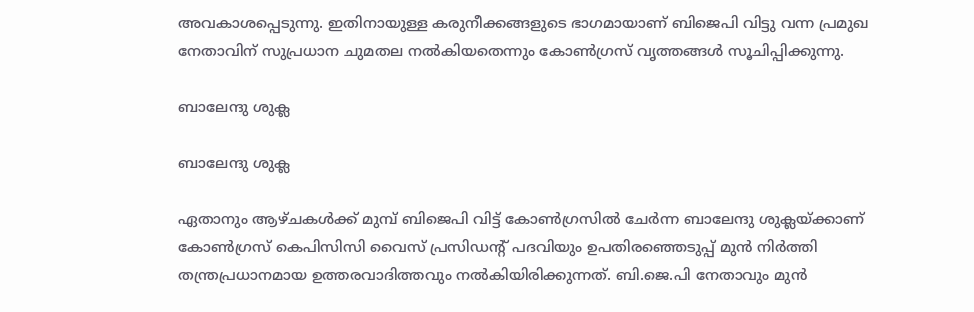അവകാശപ്പെടുന്നു. ഇതിനായുള്ള കരുനീക്കങ്ങളുടെ ഭാഗമായാണ് ബിജെപി വിട്ടു വന്ന പ്രമുഖ നേതാവിന് സുപ്രധാന ചുമതല നല്‍കിയതെന്നും കോണ്‍ഗ്രസ് വൃത്തങ്ങള്‍ സൂചിപ്പിക്കുന്നു.

ബാലേന്ദു ശുക്ല

ബാലേന്ദു ശുക്ല

ഏതാനും ആഴ്ചകള്‍ക്ക് മുമ്പ് ബിജെപി വിട്ട് കോണ്‍ഗ്രസില്‍ ചേര്‍ന്ന ബാലേന്ദു ശുക്ലയ്ക്കാണ് കോണ്‍ഗ്രസ് കെപിസിസി വൈസ് പ്രസിഡന്‍റ് പദവിയും ഉപതിരഞ്ഞെടുപ്പ് മുന്‍ നിര്‍ത്തി തന്ത്രപ്രധാനമായ ഉത്തരവാദിത്തവും നല്‍കിയിരിക്കുന്നത്. ബി.ജെ.പി നേതാവും മുന്‍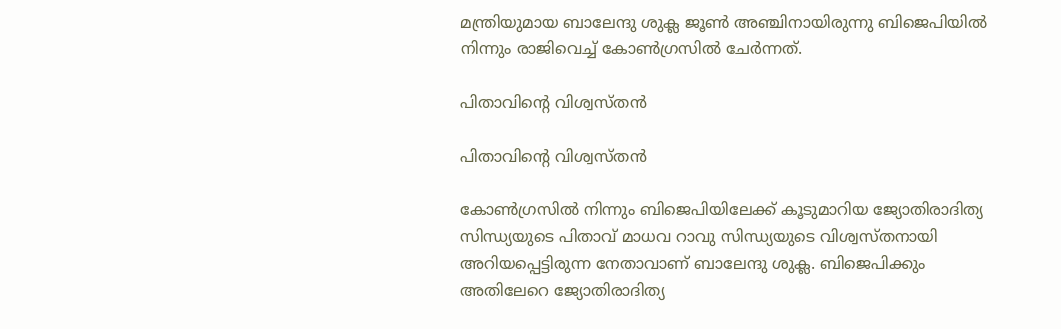മന്ത്രിയുമായ ബാലേന്ദു ശുക്ല ജൂണ്‍ അഞ്ചിനായിരുന്നു ബിജെപിയില്‍ നിന്നും രാജിവെച്ച് കോണ്‍ഗ്രസില്‍ ചേര്‍ന്നത്.

പിതാവിന്‍റെ വിശ്വസ്തന്‍

പിതാവിന്‍റെ വിശ്വസ്തന്‍

കോണ്‍ഗ്രസില്‍ നിന്നും ബിജെപിയിലേക്ക് കൂടുമാറിയ ജ്യോതിരാദിത്യ സിന്ധ്യയുടെ പിതാവ് മാധവ റാവു സിന്ധ്യയുടെ വിശ്വസ്തനായി അറിയപ്പെട്ടിരുന്ന നേതാവാണ് ബാലേന്ദു ശുക്ല. ബിജെപിക്കും അതിലേറെ ജ്യോതിരാദിത്യ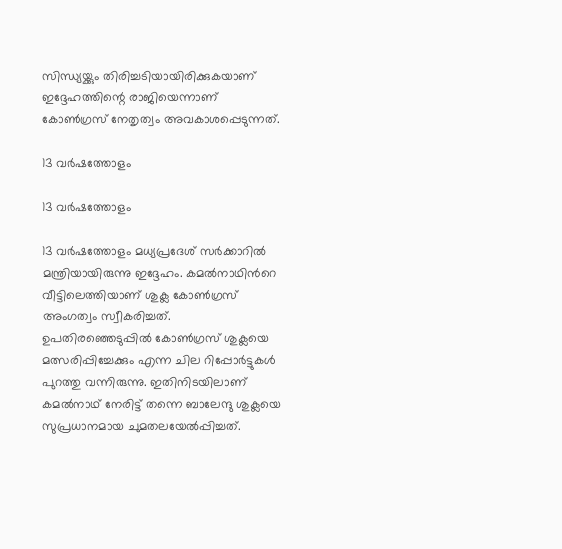സിന്ധ്യയ്ക്കും തിരിച്ചടിയായിരിക്കുകയാണ് ഇദ്ദേഹത്തിന്റെ രാജിയെന്നാണ് കോണ്‍ഗ്രസ് നേതൃത്വം അവകാശപ്പെടുന്നത്.

13 വര്‍ഷത്തോളം

13 വര്‍ഷത്തോളം

13 വര്‍ഷത്തോളം മധ്യപ്രദേശ് സര്‍ക്കാറില്‍ മന്ത്രിയായിരുന്നു ഇദ്ദേഹം. കമല്‍നാഥിന്‍റെ വീട്ടിലെത്തിയാണ് ശുക്ല കോണ്‍ഗ്രസ് അംഗത്വം സ്വീകരിച്ചത്. ഉപതിരഞ്ഞെടുപ്പില്‍ കോണ്‍ഗ്രസ് ശുക്ലയെ മത്സരിപ്പിച്ചേക്കും എന്ന ചില റിപ്പോര്‍ട്ടുകള്‍ പുറത്തു വന്നിരുന്നു. ഇതിനിടയിലാണ് കമല്‍നാഥ് നേരിട്ട് തന്നെ ബാലേന്ദു ശുക്ലയെ സുപ്രധാനമായ ചുമതലയേല്‍പ്പിച്ചത്.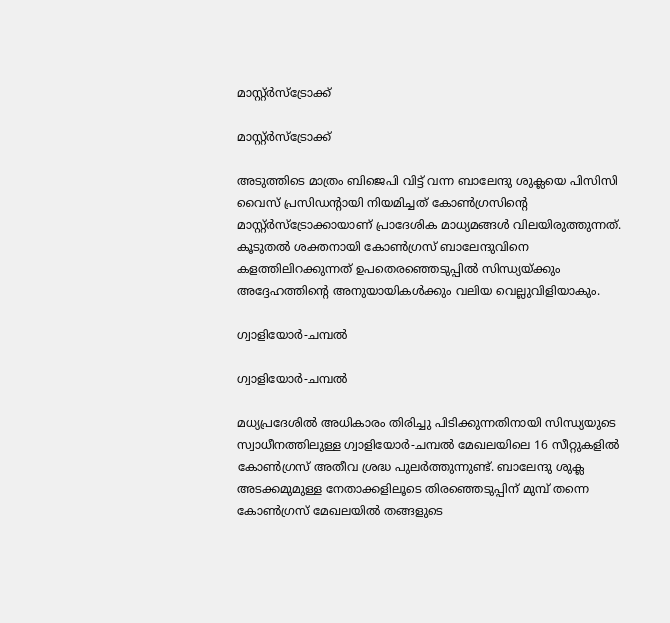മാസ്റ്റ്ര്‍സ്ട്രോക്ക്

മാസ്റ്റ്ര്‍സ്ട്രോക്ക്

അടുത്തിടെ മാത്രം ബിജെപി വിട്ട് വന്ന ബാലേന്ദു ശുക്ലയെ പിസിസി വൈസ് പ്രസിഡന്‍റായി നിയമിച്ചത് കോണ്‍ഗ്രസിന്‍റെ മാസ്റ്റ്ര്‍സ്ട്രോക്കായാണ് പ്രാദേശിക മാധ്യമങ്ങള്‍ വിലയിരുത്തുന്നത്. കൂടുതല്‍ ശക്തനായി കോണ്‍ഗ്രസ് ബാലേന്ദുവിനെ കളത്തിലിറക്കുന്നത് ഉപതെരഞ്ഞെടുപ്പിൽ സിന്ധ്യയ്ക്കും അദ്ദേഹത്തിന്റെ അനുയായികൾക്കും വലിയ വെല്ലുവിളിയാകും.

ഗ്വാളിയോർ-ചമ്പല്‍

ഗ്വാളിയോർ-ചമ്പല്‍

മധ്യപ്രദേശില്‍ അധികാരം തിരിച്ചു പിടിക്കുന്നതിനായി സിന്ധ്യയുടെ സ്വാധീനത്തിലുള്ള ഗ്വാളിയോർ-ചമ്പല്‍ മേഖലയിലെ 16 സീറ്റുകളില്‍ കോണ്‍ഗ്രസ് അതീവ ശ്രദ്ധ പുലര്‍ത്തുന്നുണ്ട്. ബാലേന്ദു ശുക്ല അടക്കമുമുള്ള നേതാക്കളിലൂടെ തിരഞ്ഞെടുപ്പിന് മുമ്പ് തന്നെ കോണ്‍ഗ്രസ് മേഖലയില്‍ തങ്ങളുടെ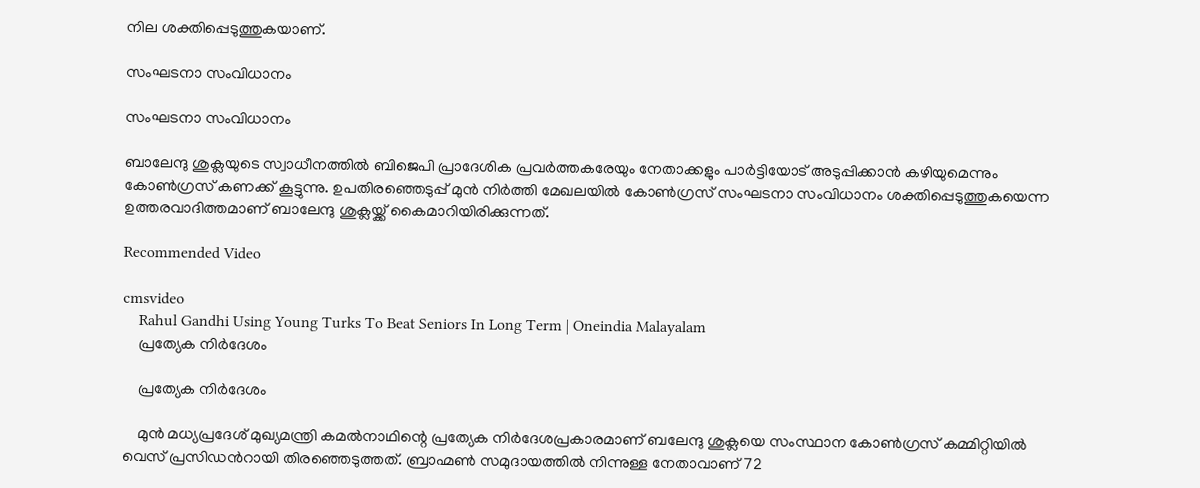നില ശക്തിപ്പെടുത്തുകയാണ്.

സംഘടനാ സംവിധാനം

സംഘടനാ സംവിധാനം

ബാലേന്ദു ശുക്ലയുടെ സ്വാധീനത്തില്‍ ബിജെപി പ്രാദേശിക പ്രവര്‍ത്തകരേയും നേതാക്കളും പാര്‍ട്ടിയോട് അടുപ്പിക്കാന്‍ കഴിയുമെന്നും കോണ്‍ഗ്രസ് കണക്ക് കൂട്ടുന്നു. ഉപതിരഞ്ഞെടുപ്പ് മുന്‍ നിര്‍ത്തി മേഖലയില്‍ കോണ്‍ഗ്രസ് സംഘടനാ സംവിധാനം ശക്തിപ്പെടുത്തുകയെന്ന ഉത്തരവാദിത്തമാണ് ബാലേന്ദു ശുക്ലയ്ക്ക് കൈമാറിയിരിക്കുന്നത്.

Recommended Video

cmsvideo
    Rahul Gandhi Using Young Turks To Beat Seniors In Long Term | Oneindia Malayalam
    പ്രത്യേക നിർദേശം

    പ്രത്യേക നിർദേശം

    മുൻ മധ്യപ്രദേശ് മുഖ്യമന്ത്രി കമൽനാഥിന്റെ പ്രത്യേക നിർദേശപ്രകാരമാണ് ബലേന്ദു ശുക്ലയെ സംസ്ഥാന കോൺഗ്രസ് കമ്മിറ്റിയിൽ വെസ് പ്രസിഡന്‍റായി തിരഞ്ഞെടുത്തത്. ബ്രാഹ്മണ്‍ സമുദായത്തില്‍ നിന്നുള്ള നേതാവാണ് 72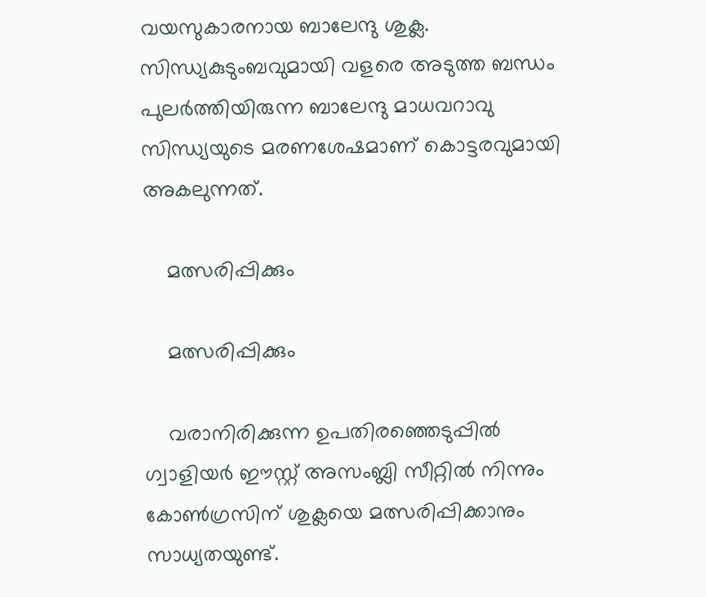വയസുകാരനായ ബാലേന്ദു ശുക്ല. സിന്ധ്യകുടുംബവുമായി വളരെ അടുത്ത ബന്ധം പുലര്‍ത്തിയിരുന്ന ബാലേന്ദു മാധവറാവു സിന്ധ്യയുടെ മരണശേഷമാണ് കൊട്ടരവുമായി അകലുന്നത്.

    മത്സരിപ്പിക്കും

    മത്സരിപ്പിക്കും

    വരാനിരിക്കുന്ന ഉപതിരഞ്ഞെടുപ്പിൽ ഗ്വാളിയർ ഈസ്റ്റ് അസംബ്ലി സീറ്റില്‍ നിന്നും കോൺഗ്രസിന് ശുക്ലയെ മത്സരിപ്പിക്കാനും സാധ്യതയുണ്ട്.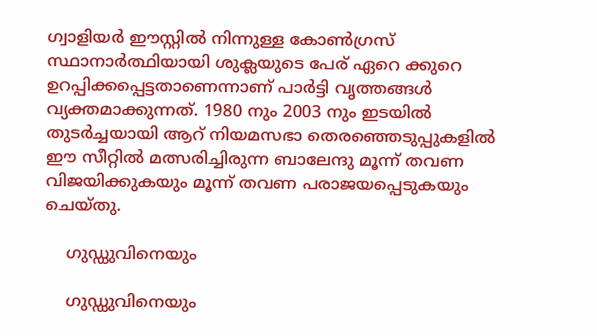ഗ്വാളിയർ ഈസ്റ്റിൽ നിന്നുള്ള കോൺഗ്രസ് സ്ഥാനാർത്ഥിയായി ശുക്ലയുടെ പേര് ഏറെ ക്കുറെ ഉറപ്പിക്കപ്പെട്ടതാണെന്നാണ് പാര്‍ട്ടി വൃത്തങ്ങള്‍ വ്യക്തമാക്കുന്നത്. 1980 നും 2003 നും ഇടയിൽ തുടർച്ചയായി ആറ് നിയമസഭാ തെരഞ്ഞെടുപ്പുകളിൽ ഈ സീറ്റില്‍ മത്സരിച്ചിരുന്ന ബാലേന്ദു മൂന്ന് തവണ വിജയിക്കുകയും മൂന്ന് തവണ പരാജയപ്പെടുകയും ചെയ്തു.

    ഗുഡ്ഡുവിനെയും

    ഗുഡ്ഡുവിനെയും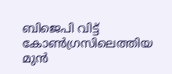ബിജെപി വിട്ട് കോണ്‍ഗ്രസിലെത്തിയ മുന്‍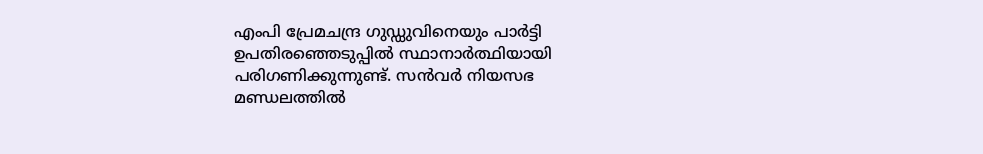എംപി പ്രേമചന്ദ്ര ഗുഡ്ഡുവിനെയും പാര്‍ട്ടി ഉപതിരഞ്ഞെടുപ്പില്‍ സ്ഥാനാര്‍ത്ഥിയായി പരിഗണിക്കുന്നുണ്ട്. സന്‍വര്‍ നിയസഭ മണ്ഡലത്തില്‍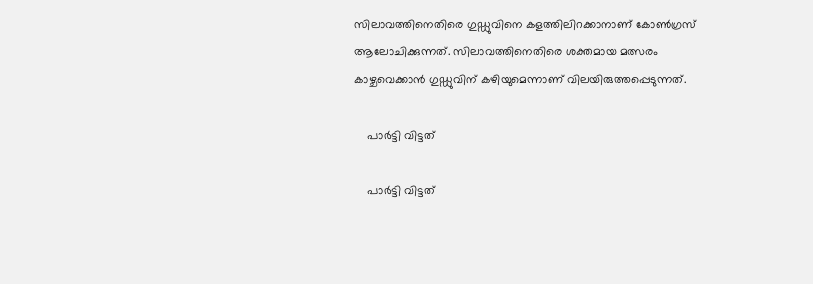സിലാവത്തിനെതിരെ ഗുഡ്ഡുവിനെ കളത്തിലിറക്കാനാണ് കോണ്‍ഗ്രസ് ആലോചിക്കുന്നത്. സിലാവത്തിനെതിരെ ശക്തമായ മത്സരം കാഴ്ചവെക്കാന്‍ ഗുഡ്ഡുവിന് കഴിയുമെന്നാണ് വിലയിരുത്തപ്പെടുന്നത്.

    പാര്‍ട്ടി വിട്ടത്

    പാര്‍ട്ടി വിട്ടത്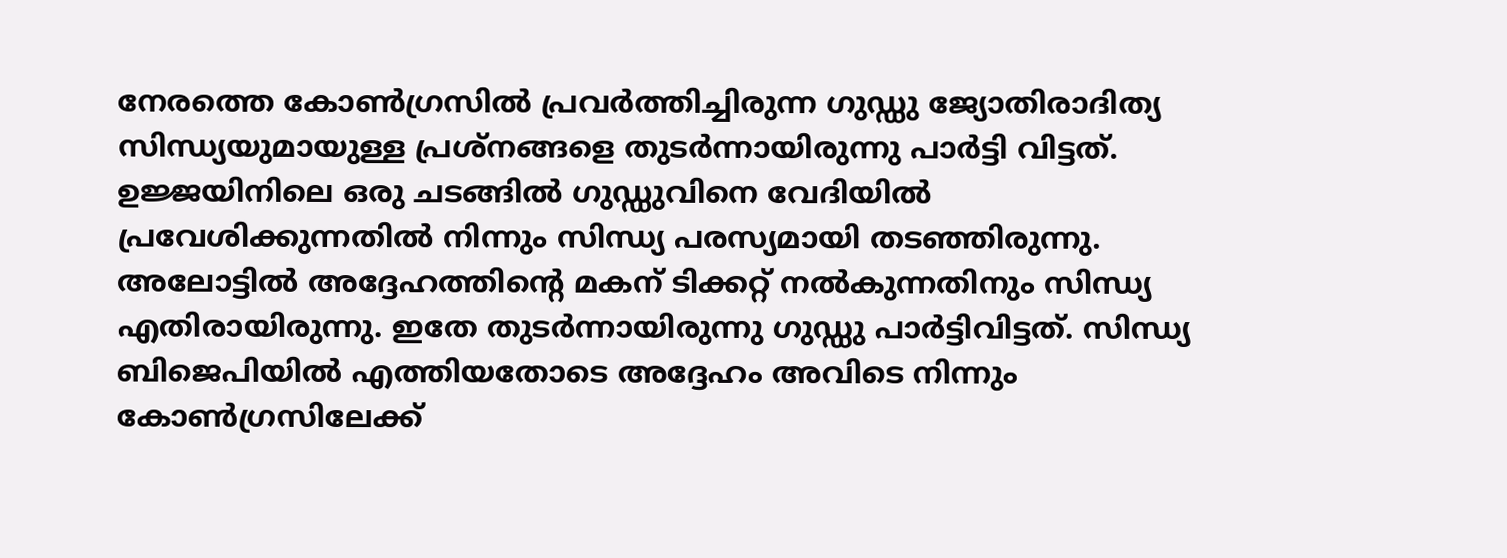നേരത്തെ കോണ്‍ഗ്രസില്‍ പ്രവര്‍ത്തിച്ചിരുന്ന ഗുഡ്ഡു ജ്യോതിരാദിത്യ സിന്ധ്യയുമായുള്ള പ്രശ്നങ്ങളെ തുടര്‍ന്നായിരുന്നു പാര്‍ട്ടി വിട്ടത്. ഉജ്ജയിനിലെ ഒരു ചടങ്ങില്‍ ഗുഡ്ഡുവിനെ വേദിയില്‍ പ്രവേശിക്കുന്നതില്‍ നിന്നും സിന്ധ്യ പരസ്യമായി തടഞ്ഞിരുന്നു. അലോട്ടില്‍ അദ്ദേഹത്തിന്‍റെ മകന് ടിക്കറ്റ് നല്‍കുന്നതിനും സിന്ധ്യ എതിരായിരുന്നു. ഇതേ തുടര്‍ന്നായിരുന്നു ഗുഡ്ഡു പാര്‍ട്ടിവിട്ടത്. സിന്ധ്യ ബിജെപിയില്‍ എത്തിയതോടെ അദ്ദേഹം അവിടെ നിന്നും കോണ്‍ഗ്രസിലേക്ക്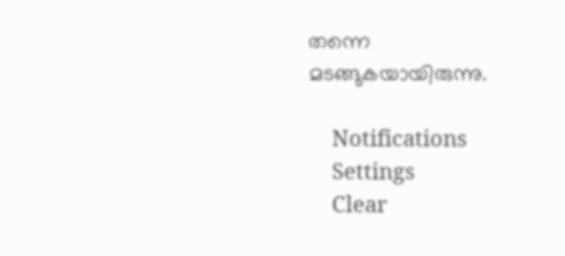തന്നെ മടങ്ങുകയായിരുന്നു.

    Notifications
    Settings
    Clear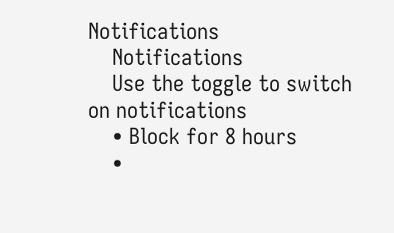Notifications
    Notifications
    Use the toggle to switch on notifications
    • Block for 8 hours
    •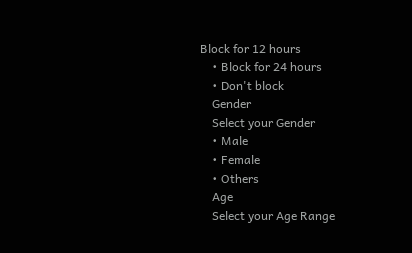Block for 12 hours
    • Block for 24 hours
    • Don't block
    Gender
    Select your Gender
    • Male
    • Female
    • Others
    Age
    Select your Age Range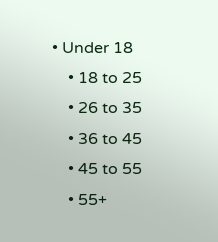• Under 18
    • 18 to 25
    • 26 to 35
    • 36 to 45
    • 45 to 55
    • 55+